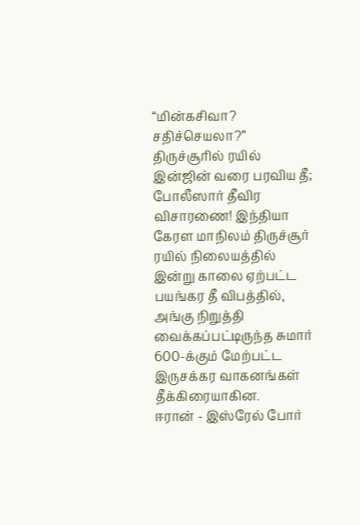“மின்கசிவா? சதிச்செயலா?” திருச்சூரில் ரயில் இன்ஜின் வரை பரவிய தீ; போலீஸார் தீவிர விசாரணை! இந்தியா கேரள மாநிலம் திருச்சூர் ரயில் நிலையத்தில் இன்று காலை ஏற்பட்ட பயங்கர தீ விபத்தில், அங்கு நிறுத்தி வைக்கப்பட்டிருந்த சுமார் 600-க்கும் மேற்பட்ட இருசக்கர வாகனங்கள் தீக்கிரையாகின.
ஈரான் - இஸ்ரேல் போர்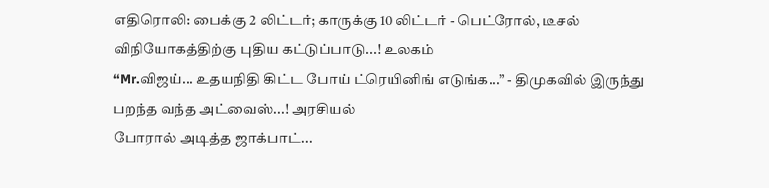எதிரொலி: பைக்கு 2 லிட்டர்; காருக்கு 10 லிட்டர் - பெட்ரோல், டீசல் விநியோகத்திற்கு புதிய கட்டுப்பாடு...! உலகம்
“Mr.விஜய்... உதயநிதி கிட்ட போய் ட்ரெயினிங் எடுங்க...” - திமுகவில் இருந்து பறந்த வந்த அட்வைஸ்...! அரசியல்
போரால் அடித்த ஜாக்பாட்...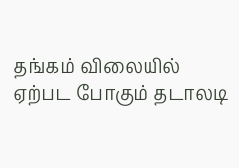தங்கம் விலையில் ஏற்பட போகும் தடாலடி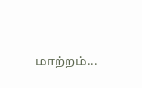மாற்றம்...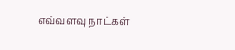எவ்வளவு நாட்கள்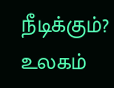நீடிக்கும்? உலகம்